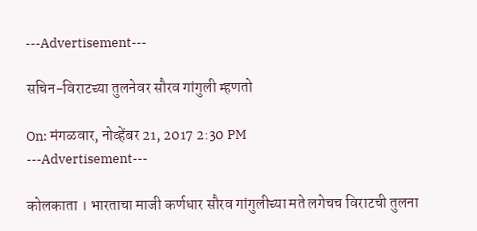---Advertisement---

सचिन-विराटच्या तुलनेवर सौरव गांगुली म्हणतो

On: मंगळवार, नोव्हेंबर 21, 2017 2:30 PM
---Advertisement---

कोलकाता । भारताचा माजी कर्णधार सौरव गांगुलीच्या मते लगेचच विराटची तुलना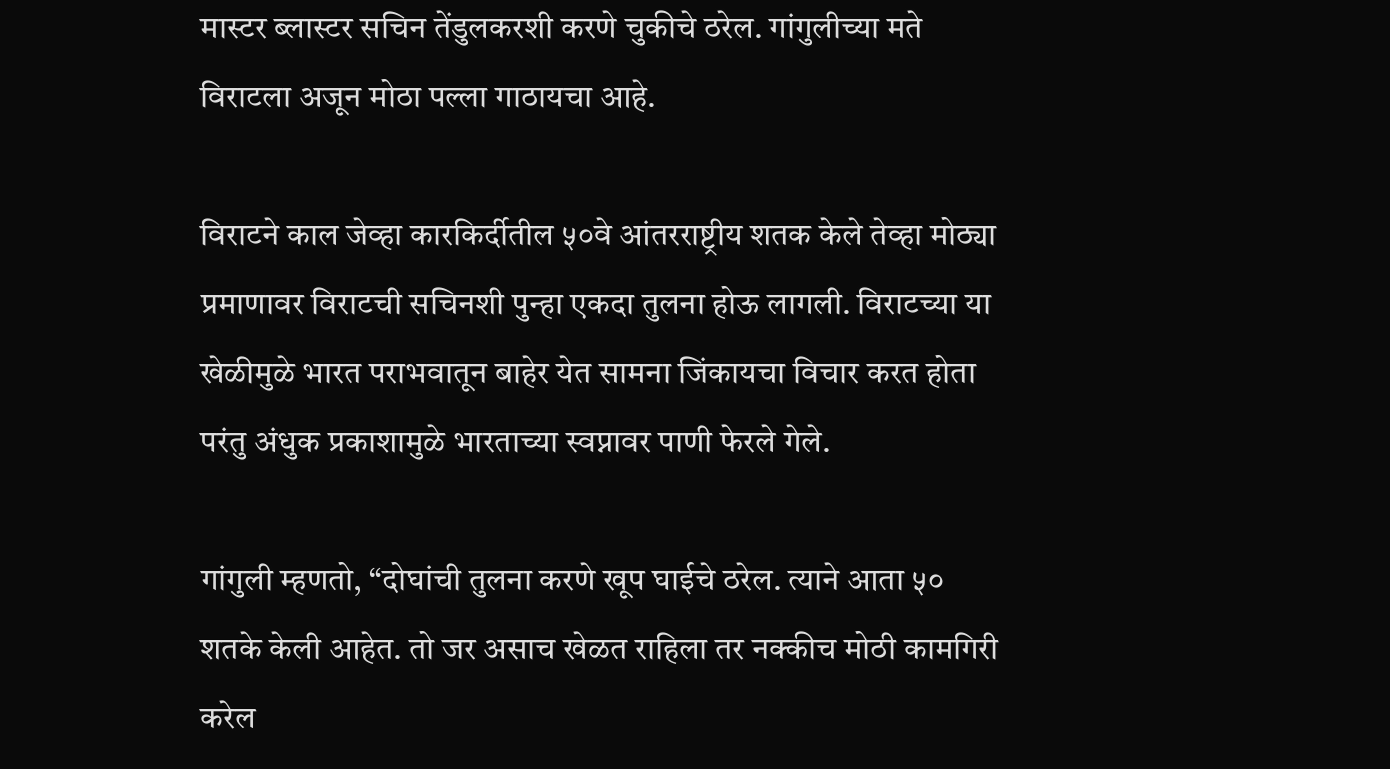मास्टर ब्लास्टर सचिन तेंडुलकरशी करणे चुकीचे ठरेल. गांगुलीच्या मते विराटला अजून मोठा पल्ला गाठायचा आहे.

विराटने काल जेव्हा कारकिर्दीतील ५०वे आंतरराष्ट्रीय शतक केले तेव्हा मोठ्या प्रमाणावर विराटची सचिनशी पुन्हा एकदा तुलना होऊ लागली. विराटच्या या खेळीमुळे भारत पराभवातून बाहेर येत सामना जिंकायचा विचार करत होता परंतु अंधुक प्रकाशामुळे भारताच्या स्वप्नावर पाणी फेरले गेले.

गांगुली म्हणतो, “दोघांची तुलना करणे खूप घाईचे ठरेल. त्याने आता ५० शतके केली आहेत. तो जर असाच खेळत राहिला तर नक्कीच मोठी कामगिरी करेल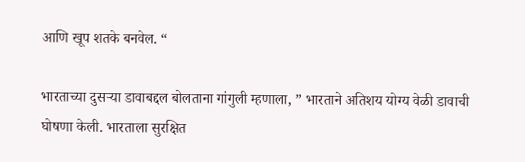आणि खूप शतके बनवेल. “

भारताच्या दुसऱ्या डावाबद्दल बोलताना गांगुली म्हणाला, ” भारताने अतिशय योग्य वेळी डावाची घोषणा केली. भारताला सुरक्षित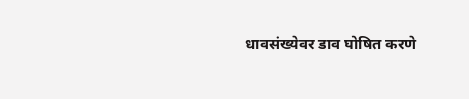धावसंख्येवर डाव घोषित करणे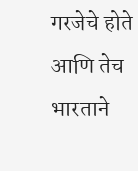गरजेचे होते आणि तेच भारताने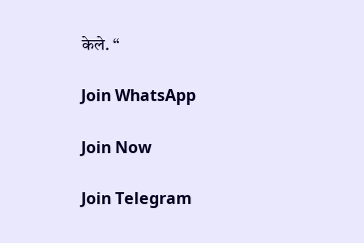केले. “

Join WhatsApp

Join Now

Join Telegram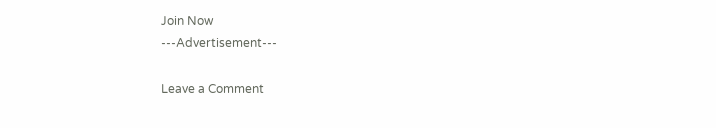Join Now
---Advertisement---

Leave a Comment